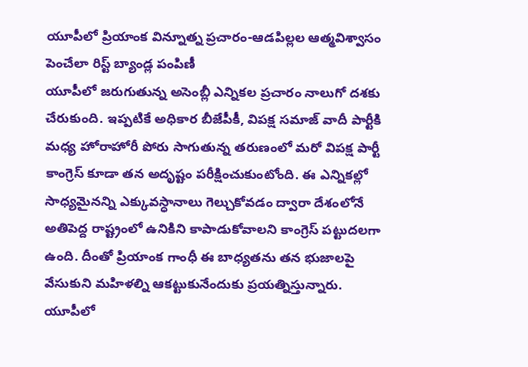యూపీలో ప్రియాంక విన్నూత్న ప్రచారం-ఆడపిల్లల ఆత్మవిశ్వాసం పెంచేలా రిస్ట్ బ్యాండ్ల పంపిణీ
యూపీలో జరుగుతున్న అసెంబ్లీ ఎన్నికల ప్రచారం నాలుగో దశకు చేరుకుంది. ఇప్పటికే అధికార బీజేపీకీ, విపక్ష సమాజ్ వాదీ పార్టీకి మధ్య హోరాహోరీ పోరు సాగుతున్న తరుణంలో మరో విపక్ష పార్టీ కాంగ్రెస్ కూడా తన అదృష్టం పరీక్షించుకుంటోంది. ఈ ఎన్నికల్లో సాధ్యమైనన్ని ఎక్కువస్ధానాలు గెల్చుకోవడం ద్వారా దేశంలోనే అతిపెద్ద రాష్ట్రంలో ఉనికిని కాపాడుకోవాలని కాంగ్రెస్ పట్టుదలగా ఉంది. దీంతో ప్రియాంక గాంధీ ఈ బాధ్యతను తన భుజాలపై వేసుకుని మహిళల్ని ఆకట్టుకునేందుకు ప్రయత్నిస్తున్నారు.
యూపీలో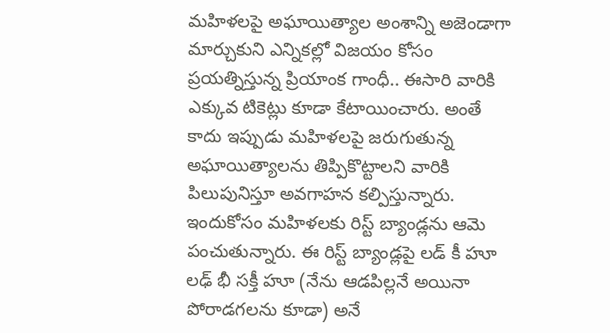మహిళలపై అఘాయిత్యాల అంశాన్ని అజెండాగా మార్చుకుని ఎన్నికల్లో విజయం కోసం ప్రయత్నిస్తున్న ప్రియాంక గాంధీ.. ఈసారి వారికి ఎక్కువ టికెట్లు కూడా కేటాయించారు. అంతే కాదు ఇప్పుడు మహిళలపై జరుగుతున్న అఘాయిత్యాలను తిప్పికొట్టాలని వారికి పిలుపునిస్తూ అవగాహన కల్పిస్తున్నారు. ఇందుకోసం మహిళలకు రిస్ట్ బ్యాండ్లను ఆమె పంచుతున్నారు. ఈ రిస్ట్ బ్యాండ్లపై లడ్ కీ హూ లఢ్ భీ సక్తీ హూ (నేను ఆడపిల్లనే అయినా పోరాడగలను కూడా) అనే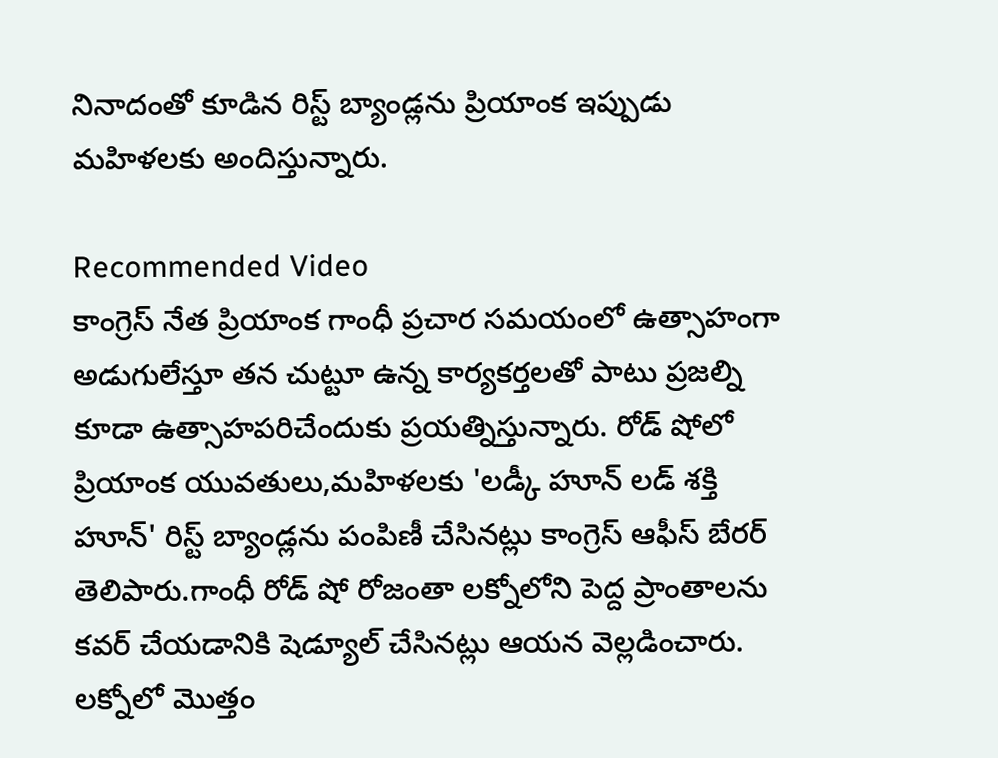నినాదంతో కూడిన రిస్ట్ బ్యాండ్లను ప్రియాంక ఇప్పుడు మహిళలకు అందిస్తున్నారు.

Recommended Video
కాంగ్రెస్ నేత ప్రియాంక గాంధీ ప్రచార సమయంలో ఉత్సాహంగా అడుగులేస్తూ తన చుట్టూ ఉన్న కార్యకర్తలతో పాటు ప్రజల్ని కూడా ఉత్సాహపరిచేందుకు ప్రయత్నిస్తున్నారు. రోడ్ షోలో ప్రియాంక యువతులు,మహిళలకు 'లడ్కీ హూన్ లడ్ శక్తి హూన్' రిస్ట్ బ్యాండ్లను పంపిణీ చేసినట్లు కాంగ్రెస్ ఆఫీస్ బేరర్ తెలిపారు.గాంధీ రోడ్ షో రోజంతా లక్నోలోని పెద్ద ప్రాంతాలను కవర్ చేయడానికి షెడ్యూల్ చేసినట్లు ఆయన వెల్లడించారు. లక్నోలో మొత్తం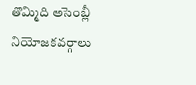తొమ్మిది అసెంబ్లీ నియోజకవర్గాలు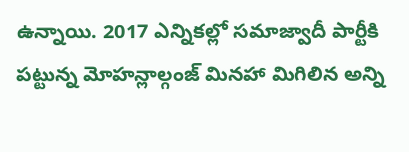ఉన్నాయి. 2017 ఎన్నికల్లో సమాజ్వాదీ పార్టీకి పట్టున్న మోహన్లాల్గంజ్ మినహా మిగిలిన అన్ని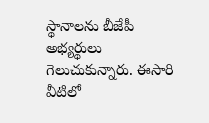స్థానాలను బీజేపీ అభ్యర్థులు గెలుచుకున్నారు. ఈసారి వీటిలో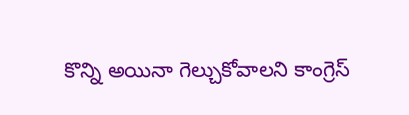కొన్ని అయినా గెల్చుకోవాలని కాంగ్రెస్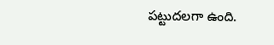పట్టుదలగా ఉంది.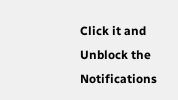Click it and Unblock the Notifications